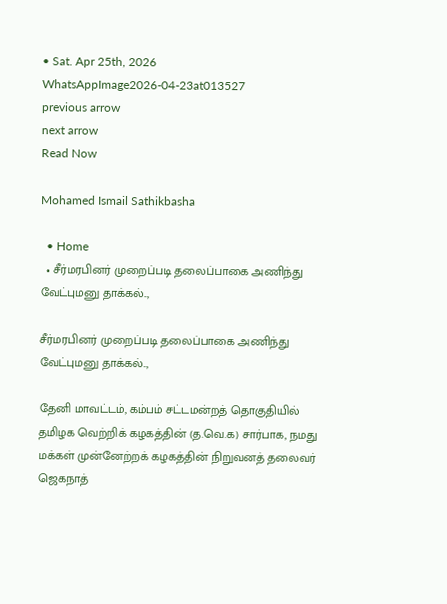• Sat. Apr 25th, 2026
WhatsAppImage2026-04-23at013527
previous arrow
next arrow
Read Now

Mohamed Ismail Sathikbasha

  • Home
  • சீர்மரபினர் முறைப்படி தலைப்பாகை அணிந்து வேட்புமனு தாக்கல்..,

சீர்மரபினர் முறைப்படி தலைப்பாகை அணிந்து வேட்புமனு தாக்கல்..,

தேனி மாவட்டம், கம்பம் சட்டமன்றத் தொகுதியில் தமிழக வெற்றிக் கழகத்தின் (த.வெ.க) சார்பாக, நமது மக்கள் முன்னேற்றக் கழகத்தின் நிறுவனத் தலைவர் ஜெகநாத்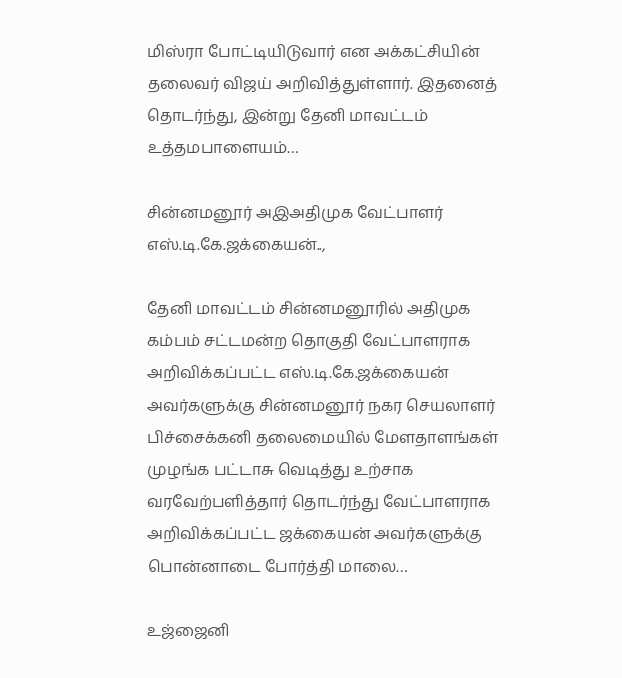மிஸ்ரா போட்டியிடுவார் என அக்கட்சியின் தலைவர் விஜய் அறிவித்துள்ளார். இதனைத் தொடர்ந்து, இன்று தேனி மாவட்டம் உத்தமபாளையம்…

சின்னமனூர் அஇஅதிமுக வேட்பாளர் எஸ்.டி.கே.ஜக்கையன்..,

தேனி மாவட்டம் சின்னமனூரில் அதிமுக கம்பம் சட்டமன்ற தொகுதி வேட்பாளராக அறிவிக்கப்பட்ட எஸ்.டி.கே.ஜக்கையன் அவர்களுக்கு சின்னமனூர் நகர செயலாளர் பிச்சைக்கனி தலைமையில் மேளதாளங்கள் முழங்க பட்டாசு வெடித்து உற்சாக வரவேற்பளித்தார் தொடர்ந்து வேட்பாளராக அறிவிக்கப்பட்ட ஜக்கையன் அவர்களுக்கு பொன்னாடை போர்த்தி மாலை…

உஜ்ஜைனி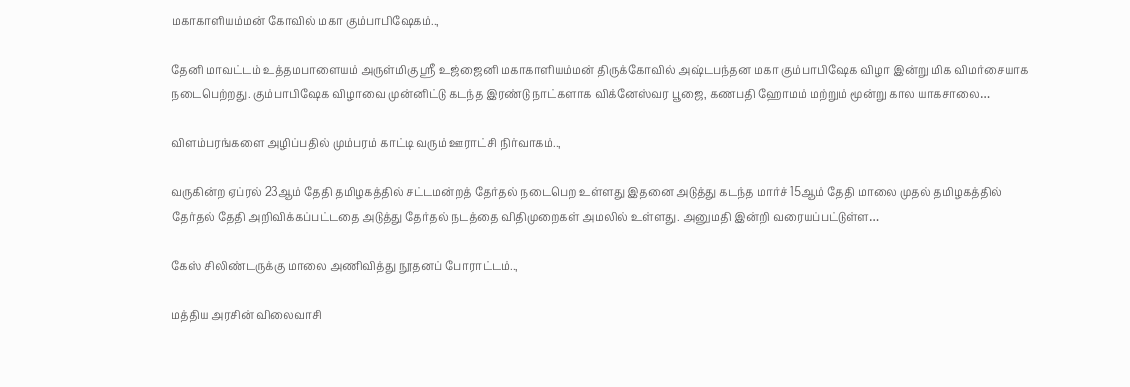மகாகாளியம்மன் கோவில் மகா கும்பாபிஷேகம்..,

தேனி மாவட்டம் உத்தமபாளையம் அருள்மிகு ஸ்ரீ உஜ்ஜைனி மகாகாளியம்மன் திருக்கோவில் அஷ்டபந்தன மகா கும்பாபிஷேக விழா இன்று மிக விமர்சையாக நடைபெற்றது. கும்பாபிஷேக விழாவை முன்னிட்டு கடந்த இரண்டு நாட்களாக விக்னேஸ்வர பூஜை, கணபதி ஹோமம் மற்றும் மூன்று கால யாகசாலை…

விளம்பரங்களை அழிப்பதில் மும்பரம் காட்டி வரும் ஊராட்சி நிர்வாகம்..,

வருகின்ற ஏப்ரல் 23ஆம் தேதி தமிழகத்தில் சட்டமன்றத் தேர்தல் நடைபெற உள்ளது இதனை அடுத்து கடந்த மார்ச் 15ஆம் தேதி மாலை முதல் தமிழகத்தில் தேர்தல் தேதி அறிவிக்கப்பட்டதை அடுத்து தேர்தல் நடத்தை விதிமுறைகள் அமலில் உள்ளது. அனுமதி இன்றி வரையப்பட்டுள்ள…

கேஸ் சிலிண்டருக்கு மாலை அணிவித்து நூதனப் போராட்டம்..,

மத்திய அரசின் விலைவாசி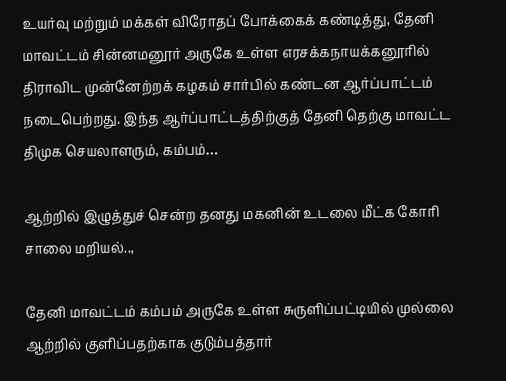உயர்வு மற்றும் மக்கள் விரோதப் போக்கைக் கண்டித்து, தேனி மாவட்டம் சின்னமனூர் அருகே உள்ள எரசக்கநாயக்கனூரில் திராவிட முன்னேற்றக் கழகம் சார்பில் கண்டன ஆர்ப்பாட்டம் நடைபெற்றது. இந்த ஆர்ப்பாட்டத்திற்குத் தேனி தெற்கு மாவட்ட திமுக செயலாளரும், கம்பம்…

ஆற்றில் இழுத்துச் சென்ற தனது மகனின் உடலை மீட்க கோரி சாலை மறியல்..,

தேனி மாவட்டம் கம்பம் அருகே உள்ள சுருளிப்பட்டியில் முல்லை ஆற்றில் குளிப்பதற்காக குடும்பத்தார்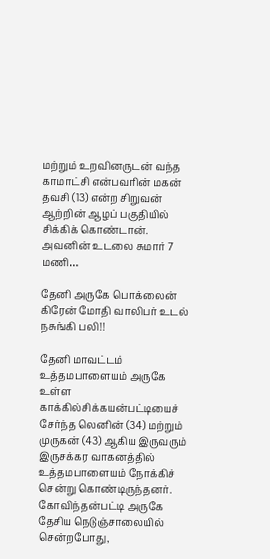மற்றும் உறவினருடன் வந்த காமாட்சி என்பவரின் மகன் தவசி (13) என்ற சிறுவன் ஆற்றின் ஆழப் பகுதியில் சிக்கிக் கொண்டான். அவனின் உடலை சுமார் 7 மணி…

தேனி அருகே பொக்லைன் கிரேன் மோதி வாலிபர் உடல் நசுங்கி பலி!!

தேனி மாவட்டம் உத்தமபாளையம் அருகே உள்ள காக்கில்சிக்கயன்பட்டியைச் சேர்ந்த லெனின் (34) மற்றும் முருகன் (43) ஆகிய இருவரும் இருசக்கர வாகனத்தில் உத்தமபாளையம் நோக்கிச் சென்று கொண்டிருந்தனர். கோவிந்தன்பட்டி அருகே தேசிய நெடுஞ்சாலையில் சென்றபோது,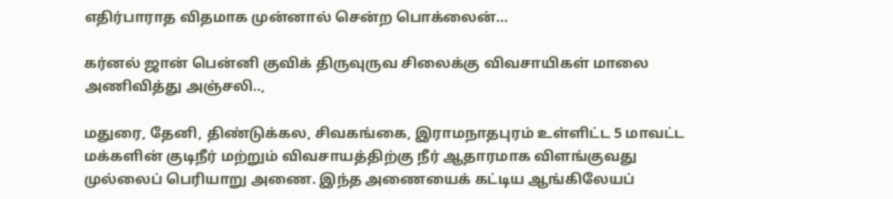எதிர்பாராத விதமாக முன்னால் சென்ற பொக்லைன்…

கர்னல் ஜான் பென்னி குவிக் திருவுருவ சிலைக்கு விவசாயிகள் மாலை அணிவித்து அஞ்சலி..,

மதுரை, தேனி, திண்டுக்கல, சிவகங்கை, இராமநாதபுரம் உள்ளிட்ட 5 மாவட்ட மக்களின் குடிநீர் மற்றும் விவசாயத்திற்கு நீர் ஆதாரமாக விளங்குவது முல்லைப் பெரியாறு அணை. இந்த அணையைக் கட்டிய ஆங்கிலேயப்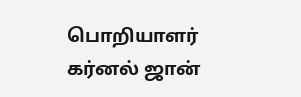பொறியாளர் கர்னல் ஜான்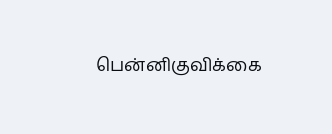பென்னிகுவிக்கை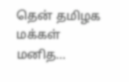தென் தமிழக மக்கள் மனித…